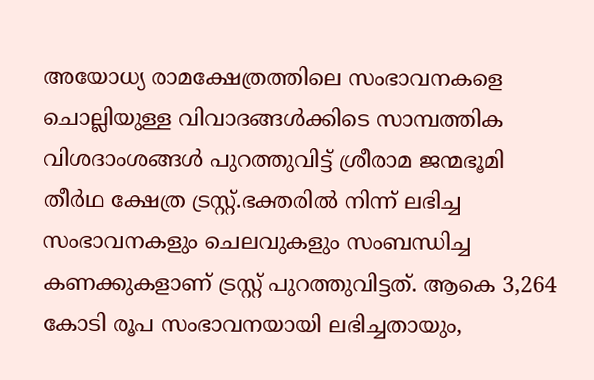അയോധ്യ രാമക്ഷേത്രത്തിലെ സംഭാവനകളെ ചൊല്ലിയുള്ള വിവാദങ്ങൾക്കിടെ സാമ്പത്തിക വിശദാംശങ്ങൾ പുറത്തുവിട്ട് ശ്രീരാമ ജന്മഭൂമി തീർഥ ക്ഷേത്ര ട്രസ്റ്റ്.ഭക്തരിൽ നിന്ന് ലഭിച്ച സംഭാവനകളും ചെലവുകളും സംബന്ധിച്ച കണക്കുകളാണ് ട്രസ്റ്റ് പുറത്തുവിട്ടത്. ആകെ 3,264 കോടി രൂപ സംഭാവനയായി ലഭിച്ചതായും,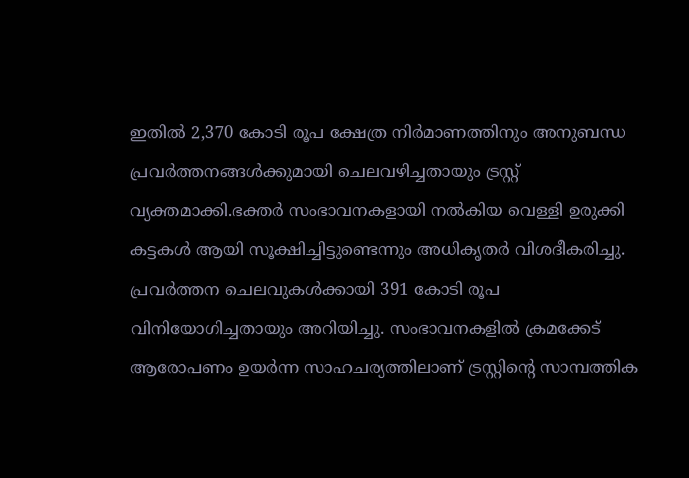ഇതിൽ 2,370 കോടി രൂപ ക്ഷേത്ര നിർമാണത്തിനും അനുബന്ധ പ്രവർത്തനങ്ങൾക്കുമായി ചെലവഴിച്ചതായും ട്രസ്റ്റ് വ്യക്തമാക്കി.ഭക്തർ സംഭാവനകളായി നൽകിയ വെള്ളി ഉരുക്കി കട്ടകൾ ആയി സൂക്ഷിച്ചിട്ടുണ്ടെന്നും അധികൃതർ വിശദീകരിച്ചു.
പ്രവർത്തന ചെലവുകൾക്കായി 391 കോടി രൂപ വിനിയോഗിച്ചതായും അറിയിച്ചു. സംഭാവനകളിൽ ക്രമക്കേട് ആരോപണം ഉയർന്ന സാഹചര്യത്തിലാണ് ട്രസ്റ്റിന്റെ സാമ്പത്തിക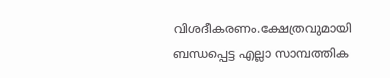വിശദീകരണം.ക്ഷേത്രവുമായി ബന്ധപ്പെട്ട എല്ലാ സാമ്പത്തിക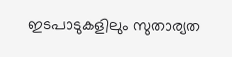ഇടപാടുകളിലും സുതാര്യത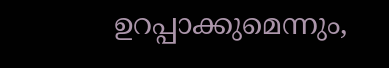ഉറപ്പാക്കുമെന്നും,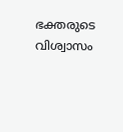ഭക്തരുടെ വിശ്വാസം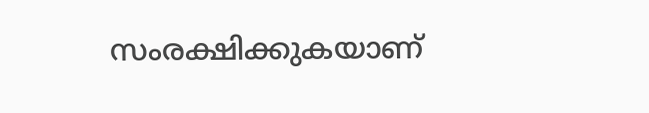സംരക്ഷിക്കുകയാണ്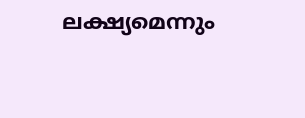ലക്ഷ്യമെന്നും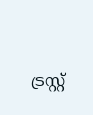ട്രസ്റ്റ്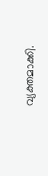വ്യക്തമാക്കി.